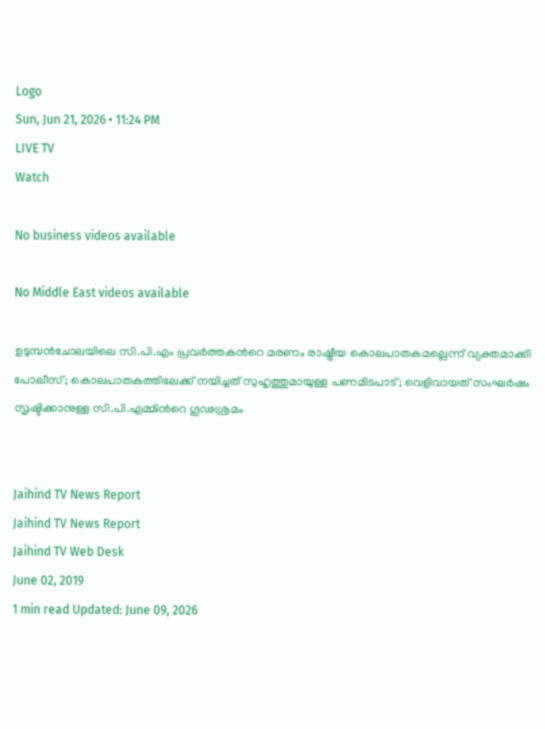Logo
Sun, Jun 21, 2026 • 11:24 PM
LIVE TV
Watch

No business videos available

No Middle East videos available

ഉടുമ്പന്‍ചോലയിലെ സി.പി.എം പ്രവര്‍ത്തകന്‍റെ മരണം രാഷ്ട്രീയ കൊലപാതകമല്ലെന്ന് വ്യക്തമാക്കി പോലീസ്; കൊലപാതകത്തിലേക്ക് നയിച്ചത് സുഹൃത്തുമായുള്ള പണമിടപാട്; വെളിവായത് സംഘര്‍ഷം സൃഷ്ടിക്കാനുള്ള സി.പി.എമ്മിന്‍റെ ഗൂഢശ്രമം


Jaihind TV News Report
Jaihind TV News Report
Jaihind TV Web Desk
June 02, 2019
1 min read Updated: June 09, 2026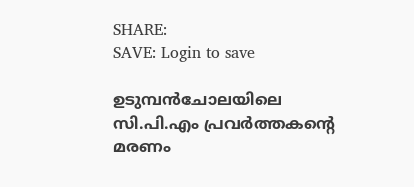SHARE:
SAVE: Login to save

ഉടുമ്പന്‍ചോലയിലെ സി.പി.എം പ്രവര്‍ത്തകന്‍റെ മരണം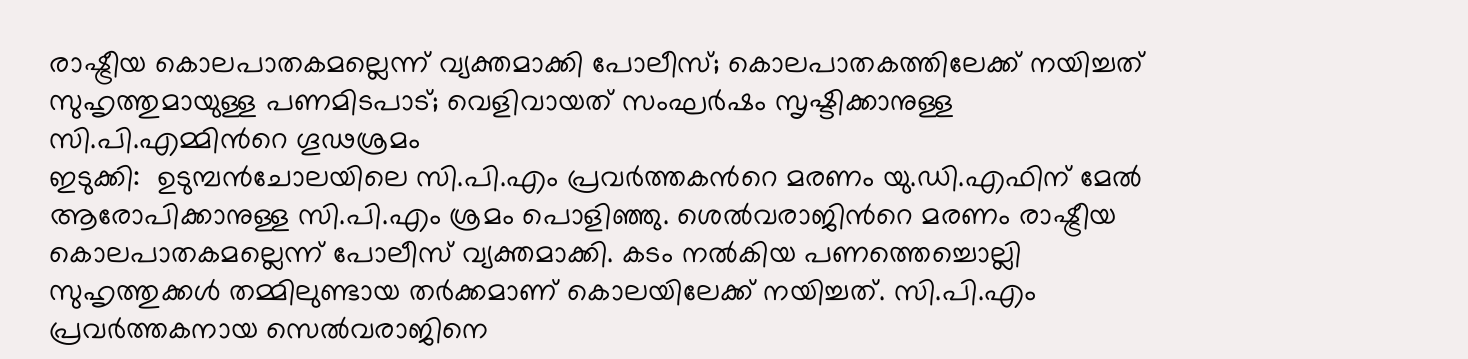രാഷ്ട്രീയ കൊലപാതകമല്ലെന്ന് വ്യക്തമാക്കി പോലീസ്; കൊലപാതകത്തിലേക്ക് നയിച്ചത് സുഹൃത്തുമായുള്ള പണമിടപാട്; വെളിവായത് സംഘര്‍ഷം സൃഷ്ടിക്കാനുള്ള സി.പി.എമ്മിന്‍റെ ഗൂഢശ്രമം
ഇടുക്കി:  ഉടുമ്പൻചോലയിലെ സി.പി.എം പ്രവര്‍ത്തകന്‍റെ മരണം യു.ഡി.എഫിന് മേല്‍ ആരോപിക്കാനുള്ള സി.പി.എം ശ്രമം പൊളിഞ്ഞു. ശെല്‍വരാജിന്‍റെ മരണം രാഷ്ട്രീയ കൊലപാതകമല്ലെന്ന് പോലീസ് വ്യക്തമാക്കി. കടം നൽകിയ പണത്തെച്ചൊല്ലി സുഹൃത്തുക്കൾ തമ്മിലുണ്ടായ തർക്കമാണ് കൊലയിലേക്ക് നയിച്ചത്. സി.പി.എം പ്രവർത്തകനായ സെൽവരാജിനെ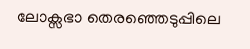ലോക്സഭാ തെരഞ്ഞെടുപ്പിലെ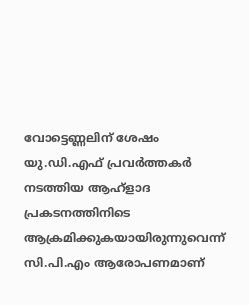വോട്ടെണ്ണലിന് ശേഷം യു.ഡി.എഫ് പ്രവർത്തകർ നടത്തിയ ആഹ്ളാദ പ്രകടനത്തിനിടെ ആക്രമിക്കുകയായിരുന്നുവെന്ന് സി.പി.എം ആരോപണമാണ്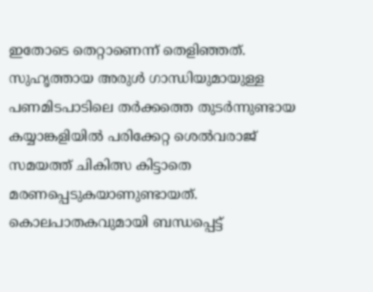ഇതോടെ തെറ്റാണെന്ന് തെളിഞ്ഞത്. സുഹൃത്തായ അരുള്‍ ഗാന്ധിയുമായുള്ള പണമിടപാടിലെ തർക്കത്തെ തുടര്‍ന്നുണ്ടായ കയ്യാങ്കളിയില്‍ പരിക്കേറ്റ ശെല്‍വരാജ്  സമയത്ത് ചികിത്സ കിട്ടാതെ മരണപ്പെടുകയാണുണ്ടായത്. കൊലപാതകവുമായി ബന്ധപ്പെട്ട്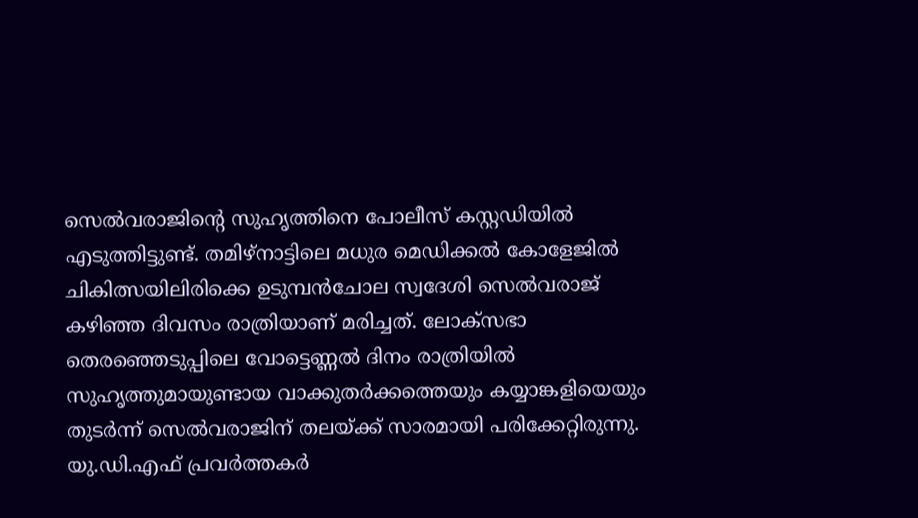സെൽവരാജിന്‍റെ സുഹൃത്തിനെ പോലീസ് കസ്റ്റഡിയിൽ എടുത്തിട്ടുണ്ട്. തമിഴ്നാട്ടിലെ മധുര മെഡിക്കൽ കോളേജിൽ ചികിത്സയിലിരിക്കെ ഉടുമ്പൻചോല സ്വദേശി സെൽവരാജ് കഴിഞ്ഞ ദിവസം രാത്രിയാണ് മരിച്ചത്. ലോക്സഭാ തെരഞ്ഞെടുപ്പിലെ വോട്ടെണ്ണൽ ദിനം രാത്രിയില്‍ സുഹൃത്തുമായുണ്ടായ വാക്കുതര്‍ക്കത്തെയും കയ്യാങ്കളിയെയും തുടർന്ന് സെൽവരാജിന് തലയ്ക്ക് സാരമായി പരിക്കേറ്റിരുന്നു. യു.ഡി.എഫ് പ്രവർത്തകർ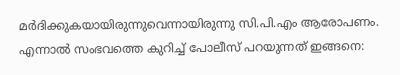മർദിക്കുകയായിരുന്നുവെന്നായിരുന്നു സി.പി.എം ആരോപണം. എന്നാൽ സംഭവത്തെ കുറിച്ച് പോലീസ് പറയുന്നത് ഇങ്ങനെ: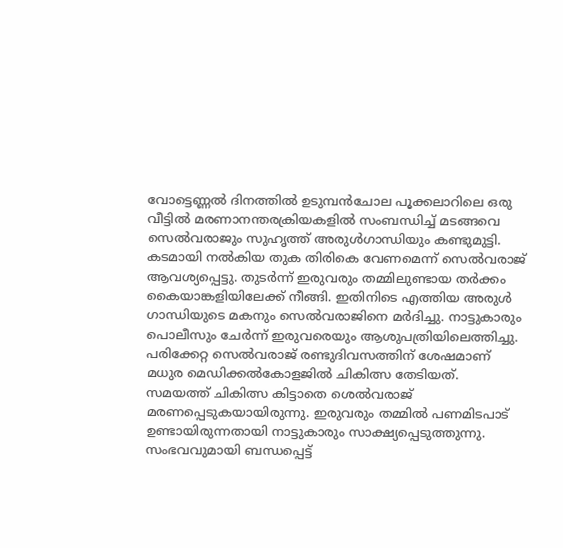വോട്ടെണ്ണൽ ദിനത്തിൽ ഉടുമ്പൻചോല പൂക്കലാറിലെ ഒരു വീട്ടിൽ മരണാനന്തരക്രിയകളില്‍ സംബന്ധിച്ച് മടങ്ങവെ സെൽവരാജും സുഹൃത്ത് അരുൾഗാന്ധിയും കണ്ടുമുട്ടി. കടമായി നൽകിയ തുക തിരികെ വേണമെന്ന് സെല്‍വരാജ് ആവശ്യപ്പെട്ടു. തുടർന്ന് ഇരുവരും തമ്മിലുണ്ടായ തർക്കം കൈയാങ്കളിയിലേക്ക് നീങ്ങി. ഇതിനിടെ എത്തിയ അരുൾ ഗാന്ധിയുടെ മകനും സെൽവരാജിനെ മർദിച്ചു. നാട്ടുകാരും പൊലീസും ചേര്‍ന്ന് ഇരുവരെയും ആശുപത്രിയിലെത്തിച്ചു. പരിക്കേറ്റ സെല്‍വരാജ് രണ്ടുദിവസത്തിന് ശേഷമാണ്  മധുര മെഡിക്കല്‍കോളജിൽ ചികിത്സ തേടിയത്.  സമയത്ത് ചികിത്സ കിട്ടാതെ ശെൽവരാജ് മരണപ്പെടുകയായിരുന്നു. ഇരുവരും തമ്മിൽ പണമിടപാട് ഉണ്ടായിരുന്നതായി നാട്ടുകാരും സാക്ഷ്യപ്പെടുത്തുന്നു. സംഭവവുമായി ബന്ധപ്പെട്ട്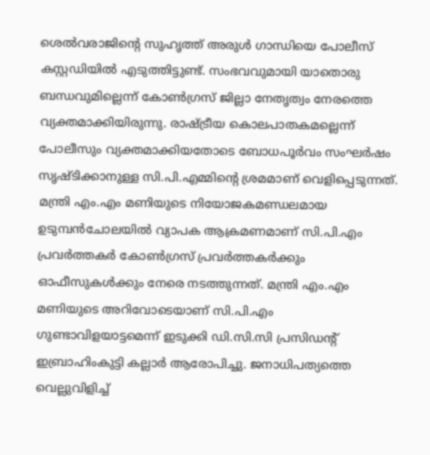ശെല്‍വരാജിന്‍റെ സുഹൃത്ത് അരുൾ ഗാന്ധിയെ പോലീസ് കസ്റ്റഡിയിൽ എടുത്തിട്ടുണ്ട്. സംഭവവുമായി യാതൊരു ബന്ധവുമില്ലെന്ന് കോൺഗ്രസ് ജില്ലാ നേതൃത്വം നേരത്തെ വ്യക്തമാക്കിയിരുന്നു. രാഷ്ട്രീയ കൊലപാതകമല്ലെന്ന് പോലീസും വ്യക്തമാക്കിയതോടെ ബോധപൂര്‍വം സംഘര്‍ഷം സൃഷ്ടിക്കാനുള്ള സി.പി.എമ്മിന്‍റെ ശ്രമമാണ് വെളിപ്പെടുന്നത്. മന്ത്രി എം.എം മണിയുടെ നിയോജകമണ്ഡലമായ ഉടുമ്പന്‍ചോലയില്‍ വ്യാപക ആക്രമണമാണ് സി.പി.എം പ്രവര്‍ത്തകര്‍ കോണ്‍ഗ്രസ് പ്രവര്‍ത്തകര്‍ക്കും ഓഫീസുകള്‍ക്കും നേരെ നടത്തുന്നത്. മന്ത്രി എം.എം മണിയുടെ അറിവോടെയാണ് സി.പി.എം ഗുണ്ടാവിളയാട്ടമെന്ന് ഇടുക്കി ഡി.സി.സി പ്രസിഡന്‍റ് ഇബ്രാഹിംകുട്ടി കല്ലാര്‍ ആരോപിച്ചു. ജനാധിപത്യത്തെ വെല്ലുവിളിച്ച്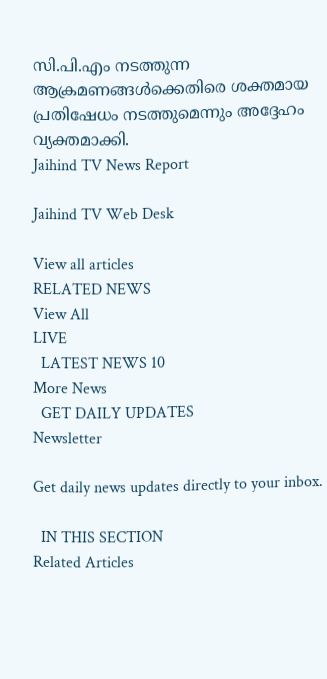സി.പി.എം നടത്തുന്ന ആക്രമണങ്ങള്‍ക്കെതിരെ ശക്തമായ പ്രതിഷേധം നടത്തുമെന്നും അദ്ദേഹം വ്യക്തമാക്കി.
Jaihind TV News Report

Jaihind TV Web Desk

View all articles
RELATED NEWS
View All
LIVE
  LATEST NEWS 10
More News
  GET DAILY UPDATES
Newsletter

Get daily news updates directly to your inbox.

  IN THIS SECTION
Related Articles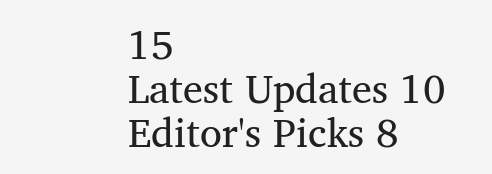15
Latest Updates 10
Editor's Picks 8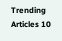Trending Articles 10